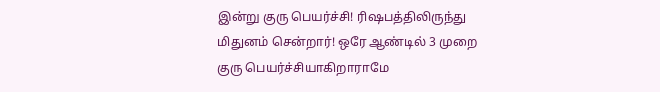இன்று குரு பெயர்ச்சி! ரிஷபத்திலிருந்து மிதுனம் சென்றார்! ஒரே ஆண்டில் 3 முறை குரு பெயர்ச்சியாகிறாராமே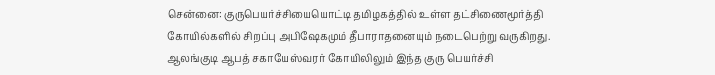சென்னை: குருபெயர்ச்சியையொட்டி தமிழகத்தில் உள்ள தட்சிணைமூர்த்தி கோயில்களில் சிறப்பு அபிஷேகமும் தீபாராதனையும் நடைபெற்று வருகிறது. ஆலங்குடி ஆபத் சகாயேஸ்வரர் கோயிலிலும் இந்த குரு பெயர்ச்சி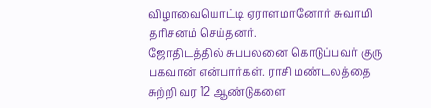விழாவையொட்டி ஏராளமானோர் சுவாமி தரிசனம் செய்தனர்.
ஜோதிடத்தில் சுபபலனை கொடுப்பவர் குரு பகவான் என்பார்கள். ராசி மண்டலத்தை சுற்றி வர 12 ஆண்டுகளை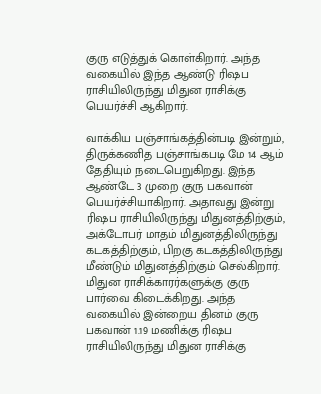குரு எடுத்துக் கொள்கிறார். அந்த வகையில் இந்த ஆண்டு ரிஷப ராசியிலிருந்து மிதுன ராசிக்கு பெயர்ச்சி ஆகிறார்.

வாக்கிய பஞ்சாங்கத்தின்படி இன்றும், திருக்கணித பஞ்சாங்கபடி மே 14 ஆம் தேதியும் நடைபெறுகிறது. இந்த ஆண்டே 3 முறை குரு பகவான் பெயர்ச்சியாகிறார். அதாவது இன்று ரிஷப ராசியிலிருந்து மிதுனத்திற்கும், அக்டோபர் மாதம் மிதுனத்திலிருந்து கடகத்திற்கும், பிறகு கடகத்திலிருந்து மீண்டும் மிதுனத்திற்கும் செல்கிறார்.
மிதுன ராசிக்காரர்களுக்கு குரு பார்வை கிடைக்கிறது. அந்த வகையில் இன்றைய தினம் குரு பகவான் 1.19 மணிக்கு ரிஷப ராசியிலிருந்து மிதுன ராசிக்கு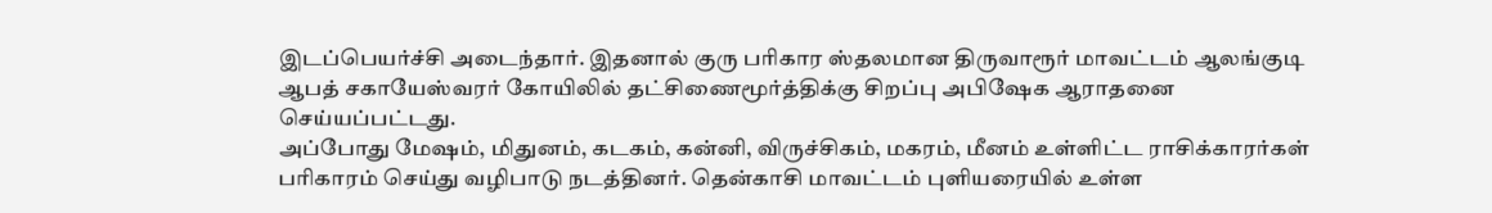இடப்பெயர்ச்சி அடைந்தார். இதனால் குரு பரிகார ஸ்தலமான திருவாரூர் மாவட்டம் ஆலங்குடி ஆபத் சகாயேஸ்வரர் கோயிலில் தட்சிணைமூர்த்திக்கு சிறப்பு அபிஷேக ஆராதனை செய்யப்பட்டது.
அப்போது மேஷம், மிதுனம், கடகம், கன்னி, விருச்சிகம், மகரம், மீனம் உள்ளிட்ட ராசிக்காரர்கள் பரிகாரம் செய்து வழிபாடு நடத்தினர். தென்காசி மாவட்டம் புளியரையில் உள்ள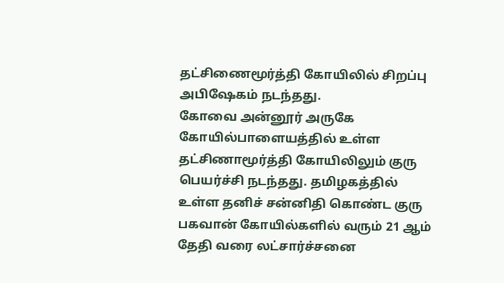தட்சிணைமூர்த்தி கோயிலில் சிறப்பு அபிஷேகம் நடந்தது.
கோவை அன்னூர் அருகே கோயில்பாளையத்தில் உள்ள தட்சிணாமூர்த்தி கோயிலிலும் குரு பெயர்ச்சி நடந்தது. தமிழகத்தில் உள்ள தனிச் சன்னிதி கொண்ட குரு பகவான் கோயில்களில் வரும் 21 ஆம் தேதி வரை லட்சார்ச்சனை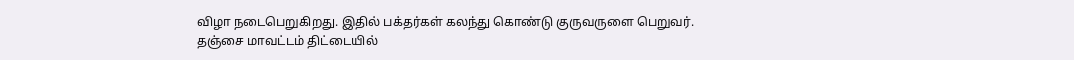விழா நடைபெறுகிறது. இதில் பக்தர்கள் கலந்து கொண்டு குருவருளை பெறுவர்.
தஞ்சை மாவட்டம் திட்டையில்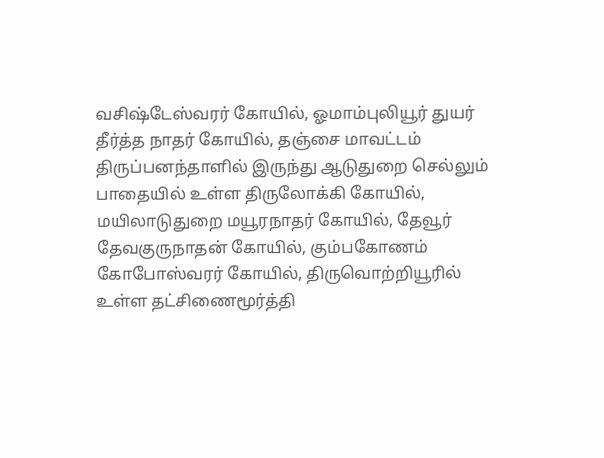வசிஷ்டேஸ்வரர் கோயில், ஓமாம்புலியூர் துயர் தீர்த்த நாதர் கோயில், தஞ்சை மாவட்டம் திருப்பனந்தாளில் இருந்து ஆடுதுறை செல்லும் பாதையில் உள்ள திருலோக்கி கோயில், மயிலாடுதுறை மயூரநாதர் கோயில், தேவூர் தேவகுருநாதன் கோயில், கும்பகோணம் கோபோஸ்வரர் கோயில், திருவொற்றியூரில் உள்ள தட்சிணைமூர்த்தி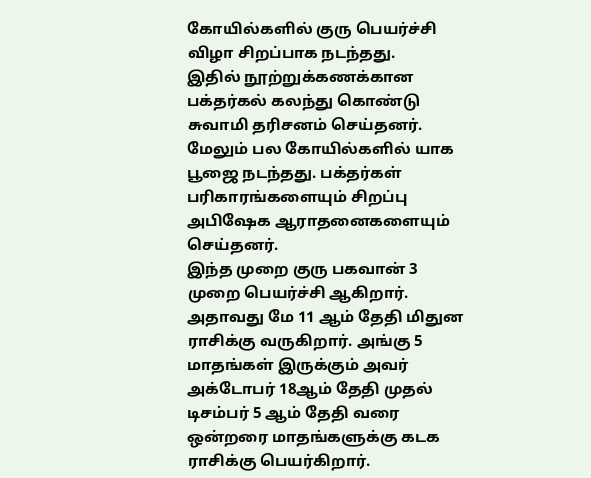கோயில்களில் குரு பெயர்ச்சி விழா சிறப்பாக நடந்தது.
இதில் நூற்றுக்கணக்கான பக்தர்கல் கலந்து கொண்டு சுவாமி தரிசனம் செய்தனர். மேலும் பல கோயில்களில் யாக பூஜை நடந்தது. பக்தர்கள் பரிகாரங்களையும் சிறப்பு அபிஷேக ஆராதனைகளையும் செய்தனர்.
இந்த முறை குரு பகவான் 3 முறை பெயர்ச்சி ஆகிறார். அதாவது மே 11 ஆம் தேதி மிதுன ராசிக்கு வருகிறார். அங்கு 5 மாதங்கள் இருக்கும் அவர் அக்டோபர் 18ஆம் தேதி முதல் டிசம்பர் 5 ஆம் தேதி வரை ஒன்றரை மாதங்களுக்கு கடக ராசிக்கு பெயர்கிறார்.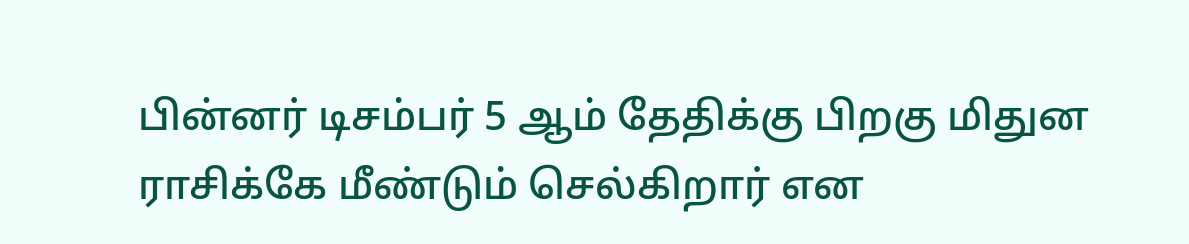பின்னர் டிசம்பர் 5 ஆம் தேதிக்கு பிறகு மிதுன ராசிக்கே மீண்டும் செல்கிறார் என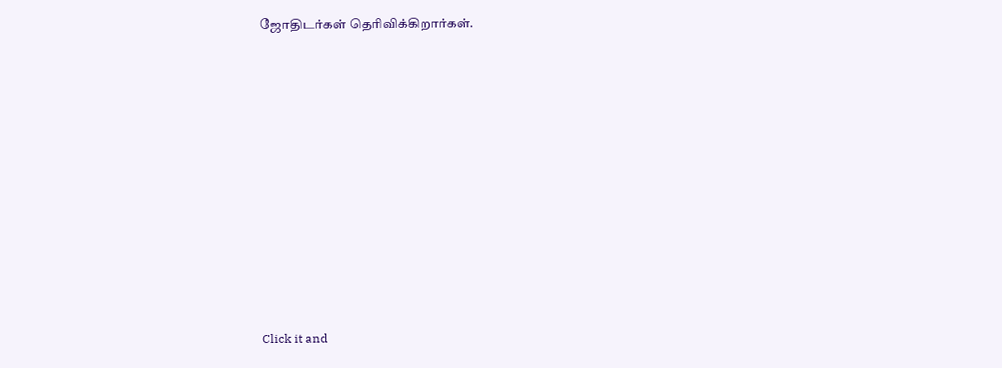ஜோதிடர்கள் தெரிவிக்கிறார்கள்.












Click it and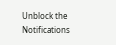Unblock the Notifications